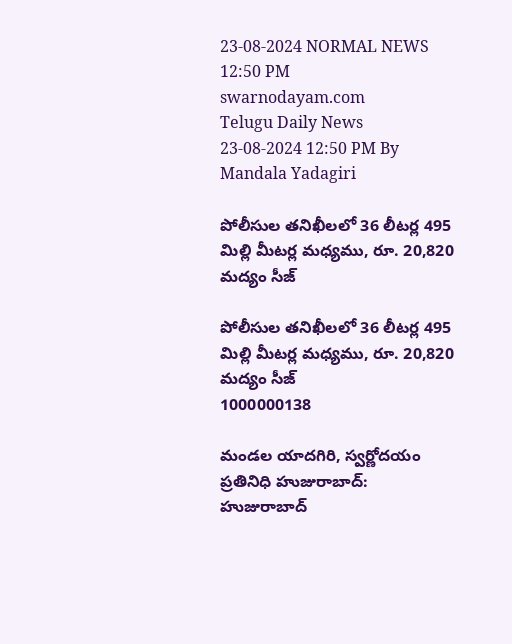23-08-2024 NORMAL NEWS 12:50 PM
swarnodayam.com
Telugu Daily News
23-08-2024 12:50 PM By Mandala Yadagiri

పోలీసుల తనిఖీలలో 36 లీటర్ల 495 మిల్లి మీటర్ల మధ్యము, రూ. 20,820 మద్యం సీజ్

పోలీసుల తనిఖీలలో 36 లీటర్ల 495 మిల్లి మీటర్ల మధ్యము, రూ. 20,820 మద్యం సీజ్
1000000138

మండల యాదగిరి, స్వర్ణోదయం ప్రతినిధి హుజురాబాద్: హుజురాబాద్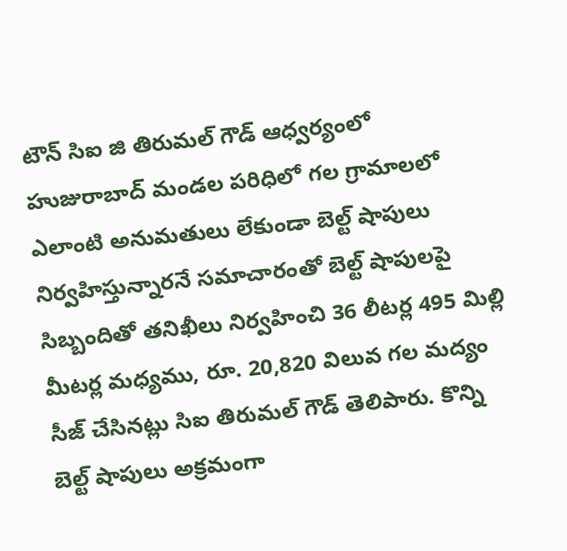టౌన్ సిఐ జి తిరుమల్ గౌడ్ ఆధ్వర్యంలో హుజురాబాద్ మండల పరిధిలో గల గ్రామాలలో ఎలాంటి అనుమతులు లేకుండా బెల్ట్ షాపులు నిర్వహిస్తున్నారనే సమాచారంతో బెల్ట్ షాపులపై సిబ్బందితో తనిఖీలు నిర్వహించి 36 లీటర్ల 495 మిల్లి మీటర్ల మధ్యము, రూ. 20,820 విలువ గల మద్యం సీజ్ చేసినట్లు సిఐ తిరుమల్ గౌడ్ తెలిపారు. కొన్ని బెల్ట్ షాపులు అక్రమంగా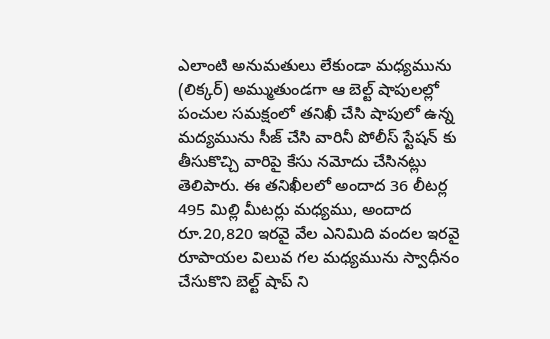ఎలాంటి అనుమతులు లేకుండా మధ్యమును (లిక్కర్) అమ్ముతుండగా ఆ బెల్ట్ షాపులల్లో పంచుల సమక్షంలో తనిఖీ చేసి షాపులో ఉన్న మద్యమును సీజ్ చేసి వారినీ పోలీస్ స్టేషన్ కు తీసుకొచ్చి వారిపై కేసు నమోదు చేసినట్లు తెలిపారు. ఈ తనిఖీలలో అందాద 36 లీటర్ల 495 మిల్లి మీటర్లు మధ్యము, అందాద రూ.20,820 ఇరవై వేల ఎనిమిది వందల ఇరవై రూపాయల విలువ గల మధ్యమును స్వాధీనం చేసుకొని బెల్ట్ షాప్ ని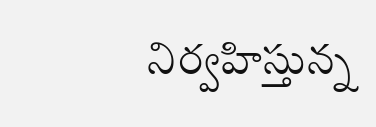నిర్వహిస్తున్న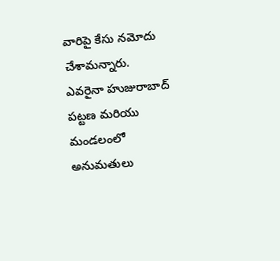వారిపై కేసు నమోదు చేశామన్నారు.
ఎవరైనా హుజురాబాద్ పట్టణ మరియు మండలంలో అనుమతులు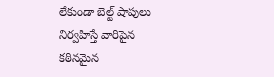లేకుండా బెల్ట్ షాపులు నిర్వహిస్తే వారిపైన కఠినమైన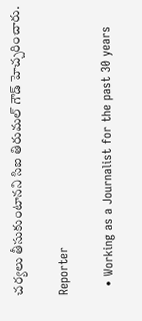చర్యలు తీసుకుంటానని సిఐ తిరుమల్ గౌడ్ హెచ్చరించారు.

Reporter

  • Working as a Journalist for the past 30 years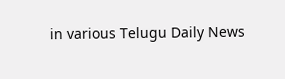in various Telugu Daily News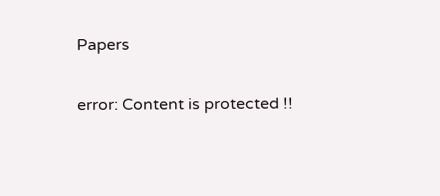Papers

error: Content is protected !!